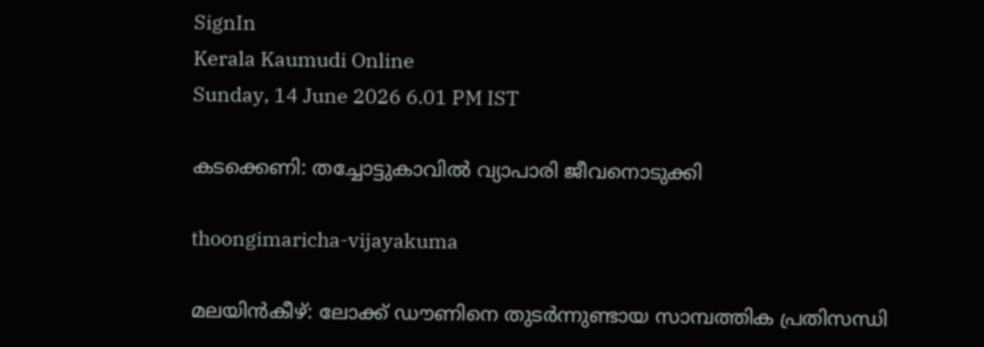SignIn
Kerala Kaumudi Online
Sunday, 14 June 2026 6.01 PM IST

കടക്കെണി: തച്ചോട്ടുകാവിൽ വ്യാപാരി ജീവനൊടുക്കി

thoongimaricha-vijayakuma

മലയിൻകീഴ്: ലോക്ക് ഡൗണിനെ തുടർന്നുണ്ടായ സാമ്പത്തിക പ്രതിസന്ധി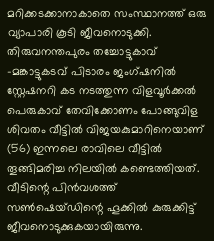മറിക്കടക്കാനാകാതെ സംസ്ഥാനത്ത് ഒരു വ്യാപാരി കൂടി ജീവനൊടുക്കി. തിരുവനന്തപുരം തച്ചോട്ടുകാവ് -മങ്കാട്ടുകടവ് പിടാരം ജംഗ്ഷനിൽ സ്റ്റേഷനറി കട നടത്തുന്ന വിളവൂർക്കൽ പെരുകാവ് തേവിക്കോണം പോങ്ങുവിള ശിവതം വീട്ടിൽ വിജയകുമാറിനെയാണ് (56) ഇന്നലെ രാവിലെ വീട്ടിൽ തൂങ്ങിമരിച്ച നിലയിൽ കണ്ടെത്തിയത്. വീടിന്റെ പിൻവശത്ത് സൺഷെയ്ഡിന്റെ ഹൂക്കിൽ കുരുക്കിട്ട് ജീവനൊടുക്കുകയായിരുന്നു.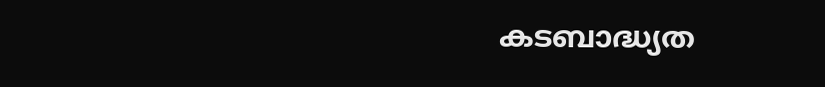കടബാദ്ധ്യത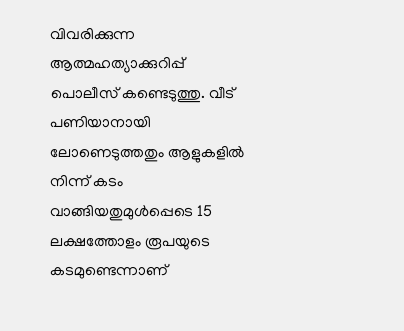വിവരിക്കുന്ന ആത്മഹത്യാക്കുറിപ്പ് പൊലീസ് കണ്ടെടുത്തു. വീട് പണിയാനായി ലോണെടുത്തതും ആളുകളിൽ നിന്ന് കടം വാങ്ങിയതുമുൾപ്പെടെ 15 ലക്ഷത്തോളം രൂപയുടെ കടമുണ്ടെന്നാണ്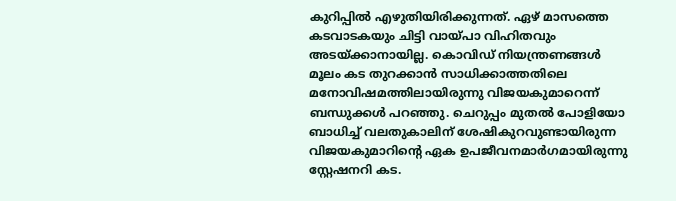കുറിപ്പിൽ എഴുതിയിരിക്കുന്നത്. ഏഴ് മാസത്തെ കടവാടകയും ചിട്ടി വായ്‌പാ വിഹിതവും അടയ്‌ക്കാനായില്ല. കൊവിഡ് നിയന്ത്രണങ്ങൾ മൂലം കട തുറക്കാൻ സാധിക്കാത്തതിലെ മനോവിഷമത്തിലായിരുന്നു വിജയകുമാറെന്ന് ബന്ധുക്കൾ പറഞ്ഞു. ചെറുപ്പം മുതൽ പോളിയോ ബാധിച്ച് വലതുകാലിന് ശേഷികുറവുണ്ടായിരുന്ന വിജയകുമാറിന്റെ ഏക ഉപജീവനമാർഗമായിരുന്നു സ്റ്റേഷനറി കട.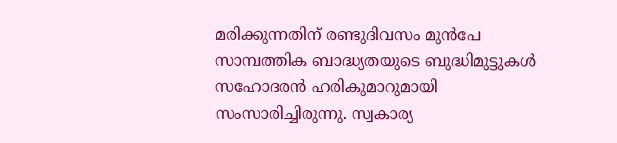മരിക്കുന്നതിന് രണ്ടുദിവസം മുൻപേ സാമ്പത്തിക ബാദ്ധ്യതയുടെ ബുദ്ധിമുട്ടുകൾ സഹോദരൻ ഹരികുമാറുമായി സംസാരിച്ചിരുന്നു. സ്വകാര്യ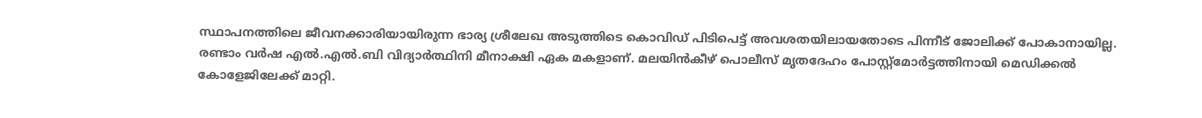സ്ഥാപനത്തിലെ ജീവനക്കാരിയായിരുന്ന ഭാര്യ ശ്രീലേഖ അടുത്തിടെ കൊവി‌‌ഡ് പിടിപെട്ട് അവശതയിലായതോടെ പിന്നീട് ജോലിക്ക് പോകാനായില്ല. രണ്ടാം വർഷ എൽ.എൽ.ബി വിദ്യാർത്ഥിനി മീനാക്ഷി ഏക മകളാണ്. മലയിൻകീഴ് പൊലീസ് മൃതദേഹം പോസ്റ്റ്‌മോർട്ടത്തിനായി മെഡിക്കൽ കോളേജിലേക്ക് മാറ്റി.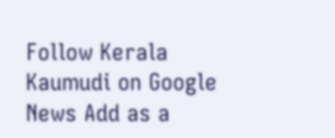Follow Kerala Kaumudi on Google News Add as a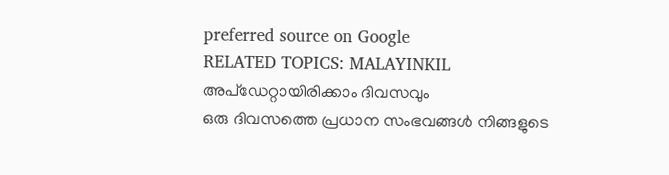preferred source on Google
RELATED TOPICS: MALAYINKIL
അപ്ഡേറ്റായിരിക്കാം ദിവസവും
ഒരു ദിവസത്തെ പ്രധാന സംഭവങ്ങൾ നിങ്ങളുടെ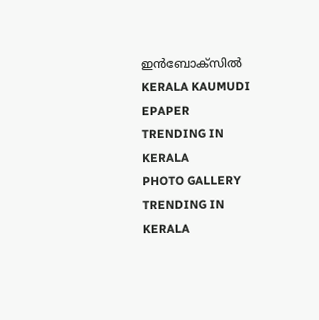ഇൻബോക്സിൽ
KERALA KAUMUDI EPAPER
TRENDING IN KERALA
PHOTO GALLERY
TRENDING IN KERALA